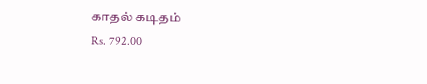காதல் கடிதம்
Rs. 792.00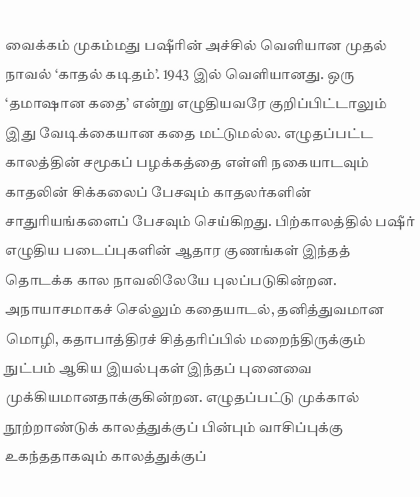வைக்கம் முகம்மது பஷீரின் அச்சில் வெளியான முதல் நாவல் ‘காதல் கடிதம்’. 1943 இல் வெளியானது. ஒரு ‘தமாஷான கதை’ என்று எழுதியவரே குறிப்பிட்டாலும் இது வேடிக்கையான கதை மட்டுமல்ல. எழுதப்பட்ட காலத்தின் சமூகப் பழக்கத்தை எள்ளி நகையாடவும் காதலின் சிக்கலைப் பேசவும் காதலர்களின் சாதுரியங்களைப் பேசவும் செய்கிறது. பிற்காலத்தில் பஷீர் எழுதிய படைப்புகளின் ஆதார குணங்கள் இந்தத் தொடக்க கால நாவலிலேயே புலப்படுகின்றன. அநாயாசமாகச் செல்லும் கதையாடல், தனித்துவமான மொழி, கதாபாத்திரச் சித்தரிப்பில் மறைந்திருக்கும் நுட்பம் ஆகிய இயல்புகள் இந்தப் புனைவை முக்கியமானதாக்குகின்றன. எழுதப்பட்டு முக்கால் நூற்றாண்டுக் காலத்துக்குப் பின்பும் வாசிப்புக்கு உகந்ததாகவும் காலத்துக்குப்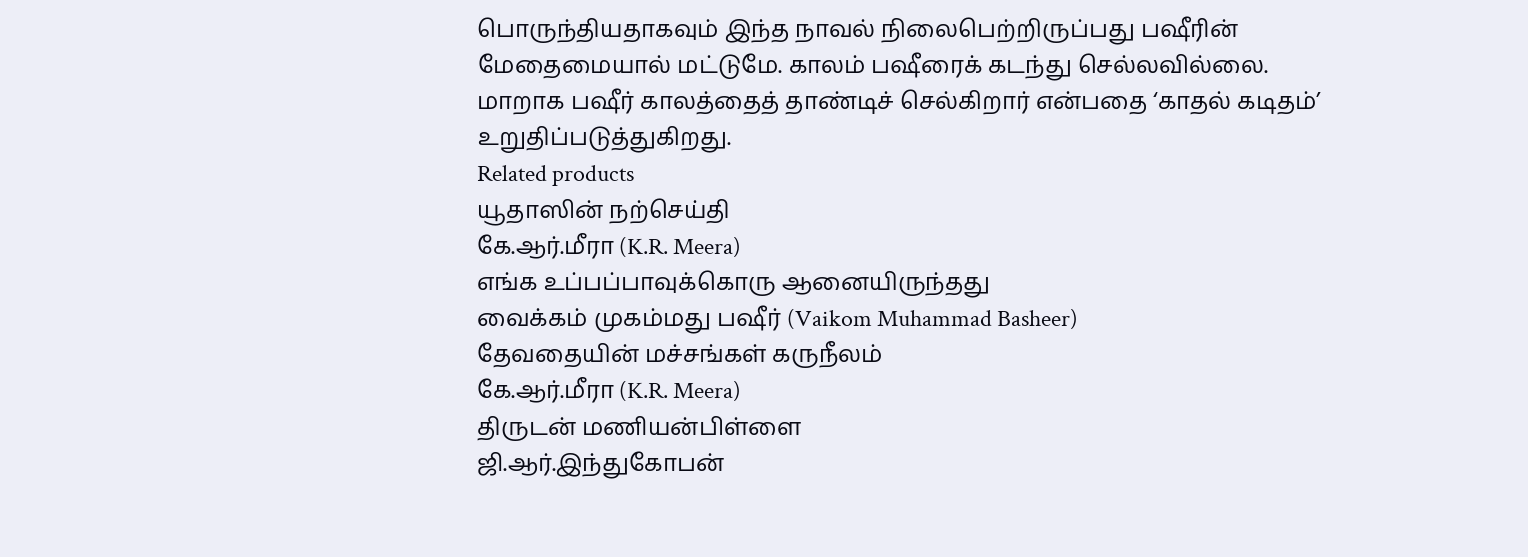பொருந்தியதாகவும் இந்த நாவல் நிலைபெற்றிருப்பது பஷீரின் மேதைமையால் மட்டுமே. காலம் பஷீரைக் கடந்து செல்லவில்லை. மாறாக பஷீர் காலத்தைத் தாண்டிச் செல்கிறார் என்பதை ‘காதல் கடிதம்’ உறுதிப்படுத்துகிறது.
Related products
யூதாஸின் நற்செய்தி
கே.ஆர்.மீரா (K.R. Meera)
எங்க உப்பப்பாவுக்கொரு ஆனையிருந்தது
வைக்கம் முகம்மது பஷீர் (Vaikom Muhammad Basheer)
தேவதையின் மச்சங்கள் கருநீலம்
கே.ஆர்.மீரா (K.R. Meera)
திருடன் மணியன்பிள்ளை
ஜி.ஆர்.இந்துகோபன்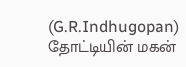(G.R.Indhugopan)
தோட்டியின் மகன்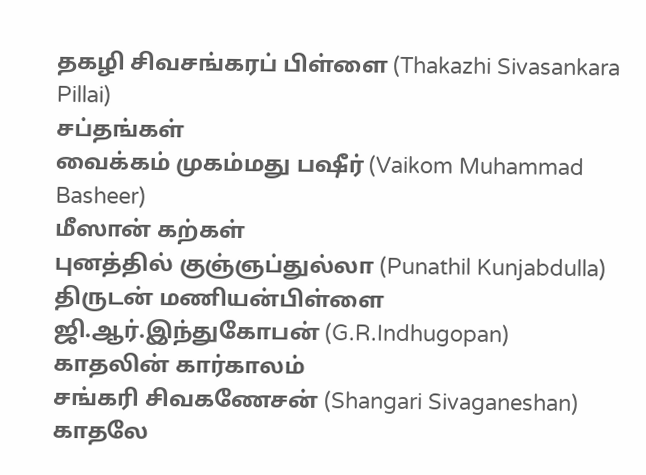தகழி சிவசங்கரப் பிள்ளை (Thakazhi Sivasankara Pillai)
சப்தங்கள்
வைக்கம் முகம்மது பஷீர் (Vaikom Muhammad Basheer)
மீஸான் கற்கள்
புனத்தில் குஞ்ஞப்துல்லா (Punathil Kunjabdulla)
திருடன் மணியன்பிள்ளை
ஜி.ஆர்.இந்துகோபன் (G.R.Indhugopan)
காதலின் கார்காலம்
சங்கரி சிவகணேசன் (Shangari Sivaganeshan)
காதலே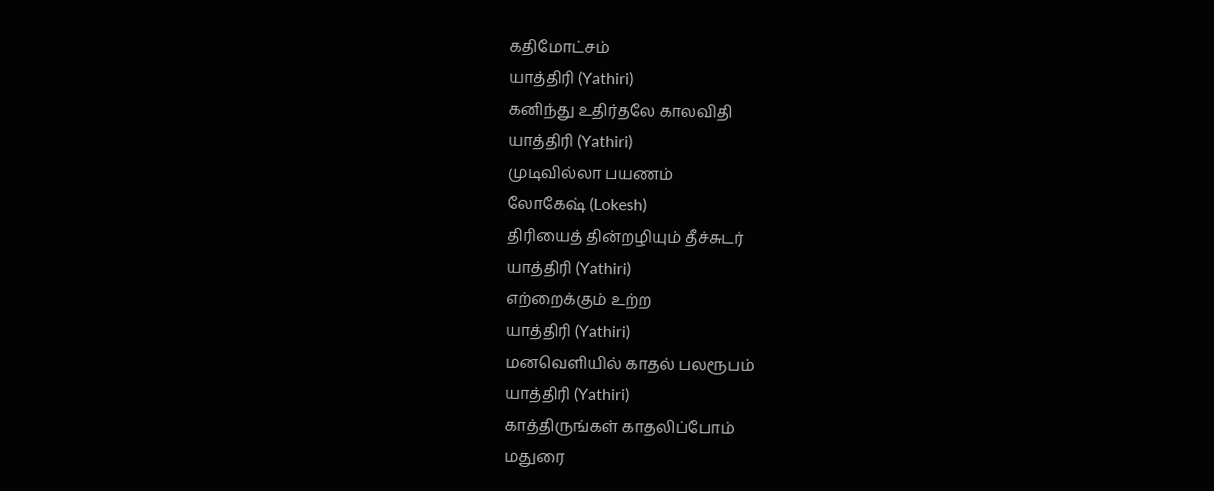கதிமோட்சம்
யாத்திரி (Yathiri)
கனிந்து உதிர்தலே காலவிதி
யாத்திரி (Yathiri)
முடிவில்லா பயணம்
லோகேஷ் (Lokesh)
திரியைத் தின்றழியும் தீச்சுடர்
யாத்திரி (Yathiri)
எற்றைக்கும் உற்ற
யாத்திரி (Yathiri)
மனவெளியில் காதல் பலரூபம்
யாத்திரி (Yathiri)
காத்திருங்கள் காதலிப்போம்
மதுரை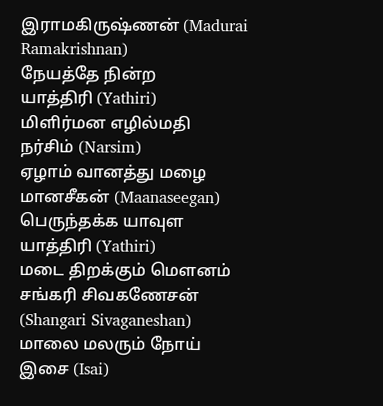இராமகிருஷ்ணன் (Madurai Ramakrishnan)
நேயத்தே நின்ற
யாத்திரி (Yathiri)
மிளிர்மன எழில்மதி
நர்சிம் (Narsim)
ஏழாம் வானத்து மழை
மானசீகன் (Maanaseegan)
பெருந்தக்க யாவுள
யாத்திரி (Yathiri)
மடை திறக்கும் மௌனம்
சங்கரி சிவகணேசன் (Shangari Sivaganeshan)
மாலை மலரும் நோய்
இசை (Isai)